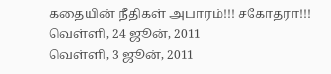கதையின் நீதிகள் அபாரம்!!! சகோதரா!!!
வெள்ளி, 24 ஜூன், 2011
வெள்ளி, 3 ஜூன், 2011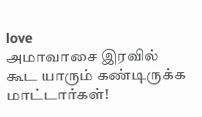love
அமாவாசை இரவில் கூட யாரும் கண்டிருக்க மாட்டார்கள்!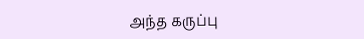அந்த கருப்பு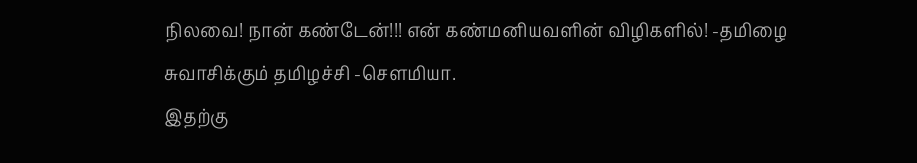நிலவை! நான் கண்டேன்!!! என் கண்மனியவளின் விழிகளில்! -தமிழை சுவாசிக்கும் தமிழச்சி -சௌமியா.
இதற்கு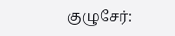குழுசேர்: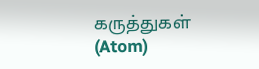கருத்துகள் (Atom)